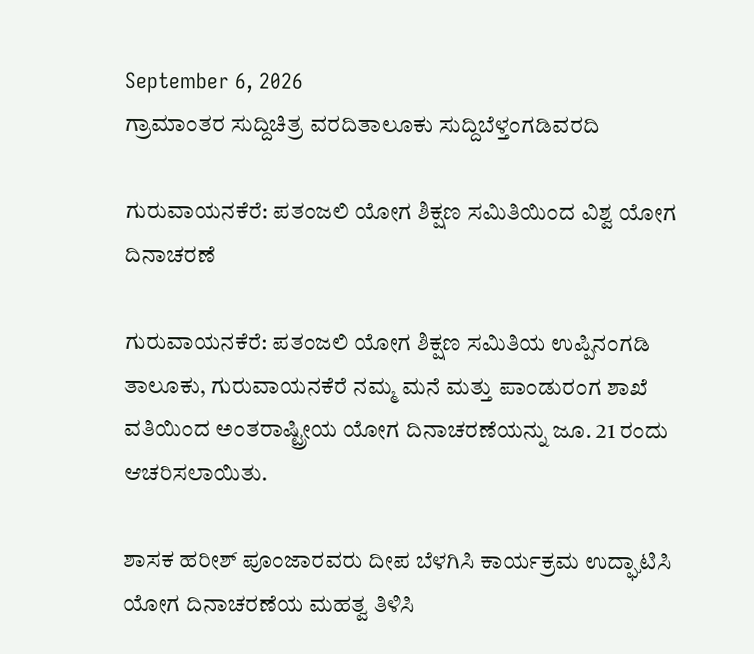September 6, 2026
ಗ್ರಾಮಾಂತರ ಸುದ್ದಿಚಿತ್ರ ವರದಿತಾಲೂಕು ಸುದ್ದಿಬೆಳ್ತಂಗಡಿವರದಿ

ಗುರುವಾಯನಕೆರೆ: ಪತಂಜಲಿ ಯೋಗ ಶಿಕ್ಷಣ ಸಮಿತಿಯಿಂದ ವಿಶ್ವ ಯೋಗ ದಿನಾಚರಣೆ

ಗುರುವಾಯನಕೆರೆ: ಪತಂಜಲಿ ಯೋಗ ಶಿಕ್ಷಣ ಸಮಿತಿಯ ಉಪ್ಪಿನಂಗಡಿ ತಾಲೂಕು, ಗುರುವಾಯನಕೆರೆ ನಮ್ಮ ಮನೆ ಮತ್ತು ಪಾಂಡುರಂಗ ಶಾಖೆ ವತಿಯಿಂದ ಅಂತರಾಷ್ಟ್ರೀಯ ಯೋಗ ದಿನಾಚರಣೆಯನ್ನು ಜೂ. 21 ರಂದು ಆಚರಿಸಲಾಯಿತು.

ಶಾಸಕ ಹರೀಶ್ ಪೂಂಜಾರವರು ದೀಪ ಬೆಳಗಿಸಿ ಕಾರ್ಯಕ್ರಮ ಉದ್ಘಾಟಿಸಿ ಯೋಗ ದಿನಾಚರಣೆಯ ಮಹತ್ವ ತಿಳಿಸಿ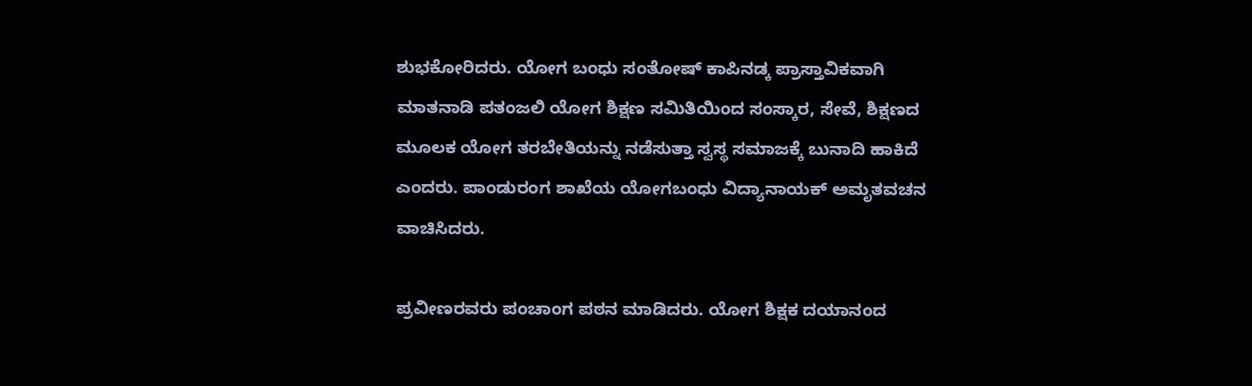ಶುಭಕೋರಿದರು. ಯೋಗ ಬಂಧು ಸಂತೋಷ್ ಕಾಪಿನಡ್ಕ ಪ್ರಾಸ್ತಾವಿಕವಾಗಿ ಮಾತನಾಡಿ ಪತಂಜಲಿ ಯೋಗ ಶಿಕ್ಷಣ ಸಮಿತಿಯಿಂದ ಸಂಸ್ಕಾರ, ಸೇವೆ, ಶಿಕ್ಷಣದ ಮೂಲಕ ಯೋಗ ತರಬೇತಿಯನ್ನು ನಡೆಸುತ್ತಾ ಸ್ವಸ್ಥ ಸಮಾಜಕ್ಕೆ ಬುನಾದಿ ಹಾಕಿದೆ ಎಂದರು. ಪಾಂಡುರಂಗ ಶಾಖೆಯ ಯೋಗಬಂಧು ವಿದ್ಯಾನಾಯಕ್ ಅಮೃತವಚನ ವಾಚಿಸಿದರು.

ಪ್ರವೀಣರವರು ಪಂಚಾಂಗ ಪಠನ ಮಾಡಿದರು. ಯೋಗ ಶಿಕ್ಷಕ ದಯಾನಂದ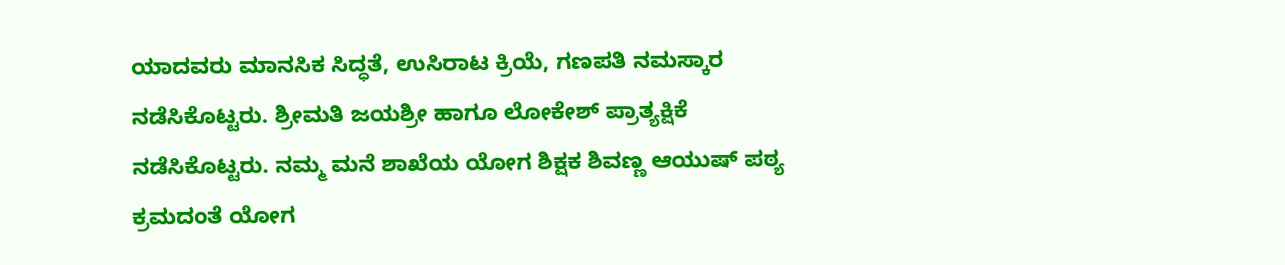ಯಾದವರು ಮಾನಸಿಕ ಸಿದ್ಧತೆ, ಉಸಿರಾಟ ಕ್ರಿಯೆ, ಗಣಪತಿ ನಮಸ್ಕಾರ ನಡೆಸಿಕೊಟ್ಟರು. ಶ್ರೀಮತಿ ಜಯಶ್ರೀ ಹಾಗೂ ಲೋಕೇಶ್ ಪ್ರಾತ್ಯಕ್ಷಿಕೆ ನಡೆಸಿಕೊಟ್ಟರು. ನಮ್ಮ ಮನೆ ಶಾಖೆಯ ಯೋಗ ಶಿಕ್ಷಕ ಶಿವಣ್ಣ ಆಯುಷ್ ಪಠ್ಯ ಕ್ರಮದಂತೆ ಯೋಗ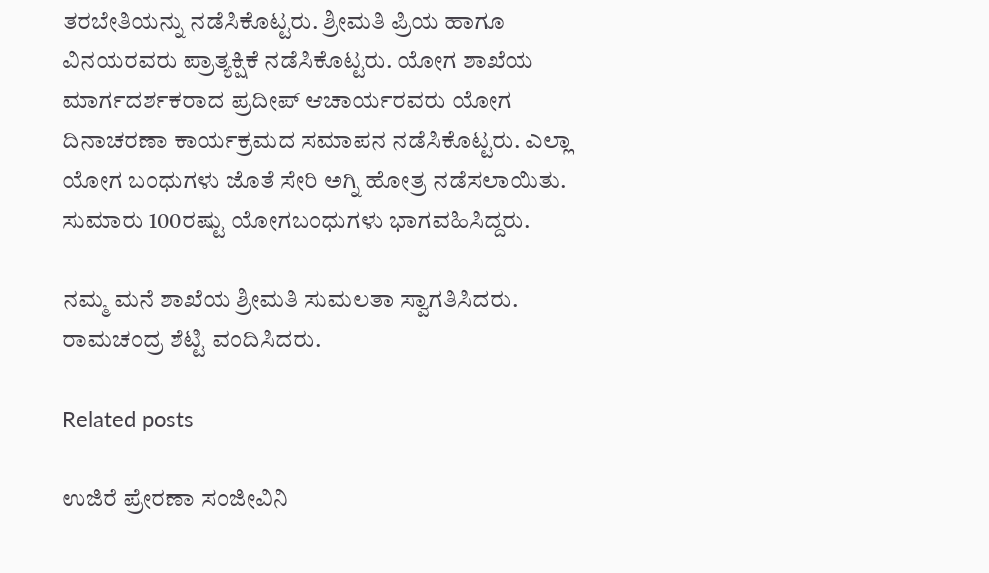ತರಬೇತಿಯನ್ನು ನಡೆಸಿಕೊಟ್ಟರು. ಶ್ರೀಮತಿ ಪ್ರಿಯ ಹಾಗೂ ವಿನಯರವರು ಪ್ರಾತ್ಯಕ್ಷಿಕೆ ನಡೆಸಿಕೊಟ್ಟರು. ಯೋಗ ಶಾಖೆಯ ಮಾರ್ಗದರ್ಶಕರಾದ ಪ್ರದೀಪ್ ಆಚಾರ್ಯರವರು ಯೋಗ ದಿನಾಚರಣಾ ಕಾರ್ಯಕ್ರಮದ ಸಮಾಪನ ನಡೆಸಿಕೊಟ್ಟರು. ಎಲ್ಲಾ ಯೋಗ ಬಂಧುಗಳು ಜೊತೆ ಸೇರಿ ಅಗ್ನಿ ಹೋತ್ರ ನಡೆಸಲಾಯಿತು. ಸುಮಾರು 100ರಷ್ಟು ಯೋಗಬಂಧುಗಳು ಭಾಗವಹಿಸಿದ್ದರು.

ನಮ್ಮ ಮನೆ ಶಾಖೆಯ ಶ್ರೀಮತಿ ಸುಮಲತಾ ಸ್ವಾಗತಿಸಿದರು. ರಾಮಚಂದ್ರ ಶೆಟ್ಟಿ ವಂದಿಸಿದರು.

Related posts

ಉಜಿರೆ ಪ್ರೇರಣಾ ಸಂಜೀವಿನಿ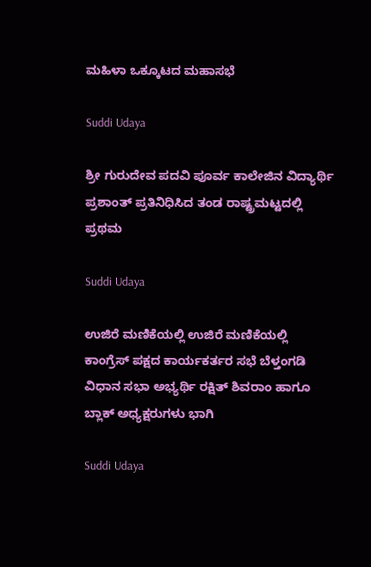ಮಹಿಳಾ ಒಕ್ಕೂಟದ ಮಹಾಸಭೆ

Suddi Udaya

ಶ್ರೀ ಗುರುದೇವ ಪದವಿ ಪೂರ್ವ ಕಾಲೇಜಿನ ವಿದ್ಯಾರ್ಥಿ ಪ್ರಶಾಂತ್ ಪ್ರತಿನಿಧಿಸಿದ ತಂಡ ರಾಷ್ಟ್ರಮಟ್ಟದಲ್ಲಿ ಪ್ರಥಮ

Suddi Udaya

ಉಜಿರೆ ಮಣಿಕೆಯಲ್ಲಿ ಉಜಿರೆ ಮಣಿಕೆಯಲ್ಲಿ ಕಾಂಗ್ರೆಸ್ ಪಕ್ಷದ ಕಾರ್ಯಕರ್ತರ ಸಭೆ ಬೆಳ್ತಂಗಡಿ ವಿಧಾನ ಸಭಾ ಅಭ್ಯರ್ಥಿ ರಕ್ಷಿತ್ ಶಿವರಾಂ ಹಾಗೂ ಬ್ಲಾಕ್ ಅಧ್ಯಕ್ಷರುಗಳು ಭಾಗಿ

Suddi Udaya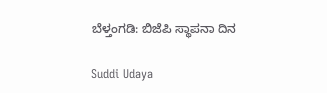ಬೆಳ್ತಂಗಡಿ: ಬಿಜೆಪಿ ಸ್ಥಾಪನಾ ದಿನ

Suddi Udaya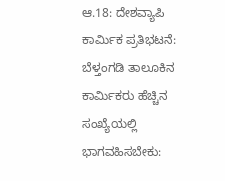ಆ.18: ದೇಶವ್ಯಾಪಿ ಕಾರ್ಮಿಕ ಪ್ರತಿಭಟನೆ: ಬೆಳ್ತಂಗಡಿ ತಾಲೂಕಿನ ಕಾರ್ಮಿಕರು ಹೆಚ್ಚಿನ ಸಂಖ್ಯೆಯಲ್ಲಿ ಭಾಗವಹಿಸಬೇಕು: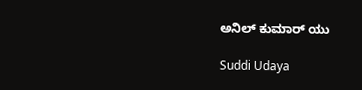ಅನಿಲ್ ಕುಮಾರ್ ಯು

Suddi Udaya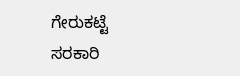ಗೇರುಕಟ್ಟೆ ಸರಕಾರಿ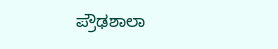ಪ್ರೌಢಶಾಲಾ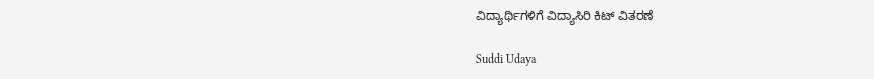ವಿದ್ಯಾರ್ಥಿಗಳಿಗೆ ವಿದ್ಯಾಸಿರಿ ಕಿಟ್ ವಿತರಣೆ

Suddi Udaya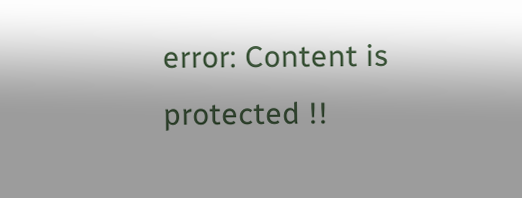error: Content is protected !!